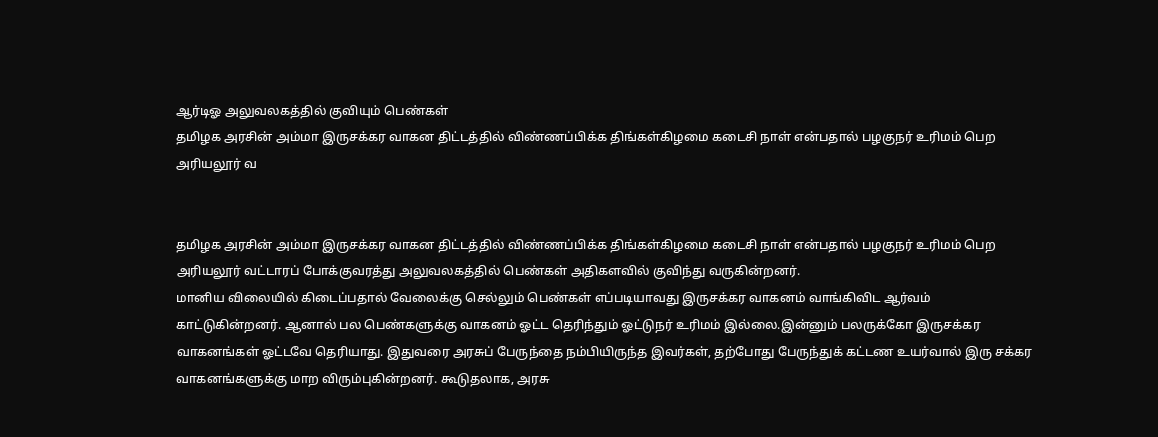ஆர்டிஓ அலுவலகத்தில் குவியும் பெண்கள்
தமிழக அரசின் அம்மா இருசக்கர வாகன திட்டத்தில் விண்ணப்பிக்க திங்கள்கிழமை கடைசி நாள் என்பதால் பழகுநர் உரிமம் பெற அரியலூர் வ


தமிழக அரசின் அம்மா இருசக்கர வாகன திட்டத்தில் விண்ணப்பிக்க திங்கள்கிழமை கடைசி நாள் என்பதால் பழகுநர் உரிமம் பெற அரியலூர் வட்டாரப் போக்குவரத்து அலுவலகத்தில் பெண்கள் அதிகளவில் குவிந்து வருகின்றனர்.
மானிய விலையில் கிடைப்பதால் வேலைக்கு செல்லும் பெண்கள் எப்படியாவது இருசக்கர வாகனம் வாங்கிவிட ஆர்வம் காட்டுகின்றனர். ஆனால் பல பெண்களுக்கு வாகனம் ஓட்ட தெரிந்தும் ஓட்டுநர் உரிமம் இல்லை.இன்னும் பலருக்கோ இருசக்கர வாகனங்கள் ஓட்டவே தெரியாது. இதுவரை அரசுப் பேருந்தை நம்பியிருந்த இவர்கள், தற்போது பேருந்துக் கட்டண உயர்வால் இரு சக்கர வாகனங்களுக்கு மாற விரும்புகின்றனர். கூடுதலாக, அரசு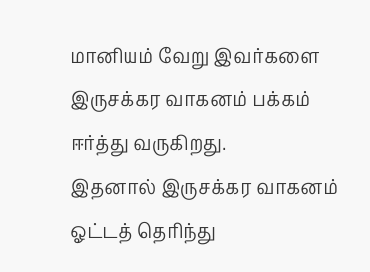மானியம் வேறு இவர்களை இருசக்கர வாகனம் பக்கம் ஈர்த்து வருகிறது.
இதனால் இருசக்கர வாகனம் ஓட்டத் தெரிந்து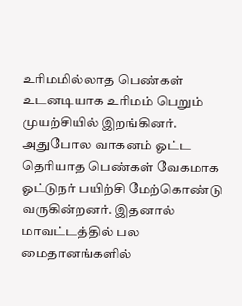உரிமமில்லாத பெண்கள் உடனடியாக உரிமம் பெறும் முயற்சியில் இறங்கினர்.
அதுபோல வாகனம் ஓட்ட தெரியாத பெண்கள் வேகமாக ஓட்டுநர் பயிற்சி மேற்கொண்டு வருகின்றனர். இதனால் மாவட்டத்தில் பல மைதானங்களில்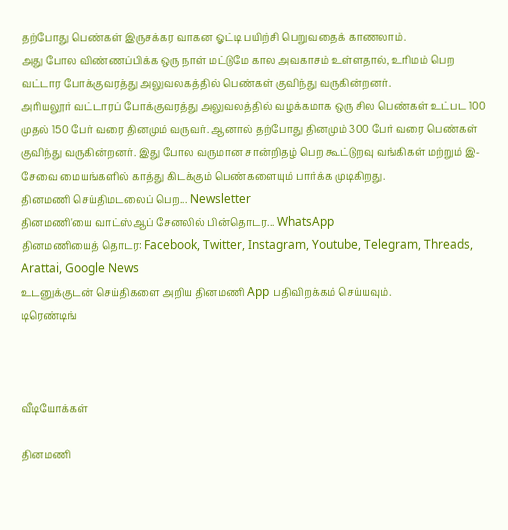தற்போது பெண்கள் இருசக்கர வாகன ஓட்டி பயிற்சி பெறுவதைக் காணலாம்.
அது போல விண்ணப்பிக்க ஒரு நாள் மட்டுமே கால அவகாசம் உள்ளதால், உரிமம் பெற வட்டார போக்குவரத்து அலுவலகத்தில் பெண்கள் குவிந்து வருகின்றனர்.
அரியலூர் வட்டாரப் போக்குவரத்து அலுவலத்தில் வழக்கமாக ஒரு சில பெண்கள் உட்பட 100 முதல் 150 பேர் வரை தினமும் வருவர். ஆனால் தற்போது தினமும் 300 பேர் வரை பெண்கள் குவிந்து வருகின்றனர். இது போல வருமான சான்றிதழ் பெற கூட்டுறவு வங்கிகள் மற்றும் இ-சேவை மையங்களில் காத்து கிடக்கும் பெண்களையும் பார்க்க முடிகிறது.
தினமணி செய்திமடலைப் பெற... Newsletter
தினமணி'யை வாட்ஸ்ஆப் சேனலில் பின்தொடர... WhatsApp
தினமணியைத் தொடர: Facebook, Twitter, Instagram, Youtube, Telegram, Threads, Arattai, Google News
உடனுக்குடன் செய்திகளை அறிய தினமணி App பதிவிறக்கம் செய்யவும்.
டிரெண்டிங்



வீடியோக்கள்

தினமணி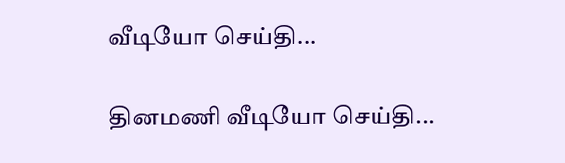வீடியோ செய்தி...

தினமணி வீடியோ செய்தி...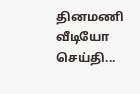தினமணி வீடியோ செய்தி...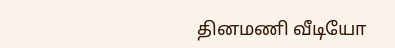தினமணி வீடியோ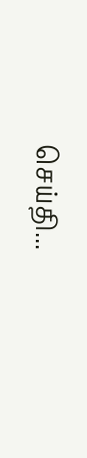செய்தி...